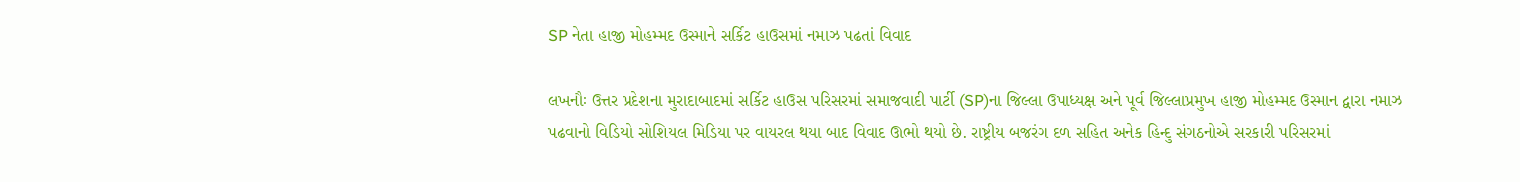SP નેતા હાજી મોહમ્મદ ઉસ્માને સર્કિટ હાઉસમાં નમાઝ પઢતાં વિવાદ

લખનૌઃ ઉત્તર પ્રદેશના મુરાદાબાદમાં સર્કિટ હાઉસ પરિસરમાં સમાજવાદી પાર્ટી (SP)ના જિલ્લા ઉપાધ્યક્ષ અને પૂર્વ જિલ્લાપ્રમુખ હાજી મોહમ્મદ ઉસ્માન દ્વારા નમાઝ પઢવાનો વિડિયો સોશિયલ મિડિયા પર વાયરલ થયા બાદ વિવાદ ઊભો થયો છે. રાષ્ટ્રીય બજરંગ દળ સહિત અનેક હિન્દુ સંગઠનોએ સરકારી પરિસરમાં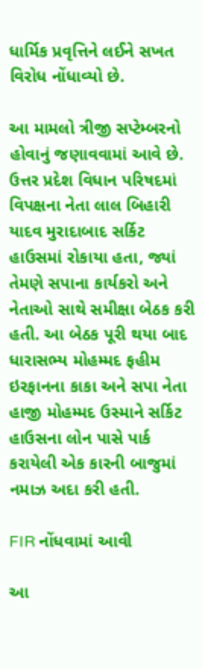ધાર્મિક પ્રવૃત્તિને લઈને સખત વિરોધ નોંધાવ્યો છે.

આ મામલો ત્રીજી સપ્ટેમ્બરનો હોવાનું જણાવવામાં આવે છે. ઉત્તર પ્રદેશ વિધાન પરિષદમાં વિપક્ષના નેતા લાલ બિહારી યાદવ મુરાદાબાદ સર્કિટ હાઉસમાં રોકાયા હતા, જ્યાં તેમણે સપાના કાર્યકરો અને નેતાઓ સાથે સમીક્ષા બેઠક કરી હતી. આ બેઠક પૂરી થયા બાદ ધારાસભ્ય મોહમ્મદ ફહીમ ઇરફાનના કાકા અને સપા નેતા હાજી મોહમ્મદ ઉસ્માને સર્કિટ હાઉસના લોન પાસે પાર્ક કરાયેલી એક કારની બાજુમાં નમાઝ અદા કરી હતી.

FIR નોંધવામાં આવી

આ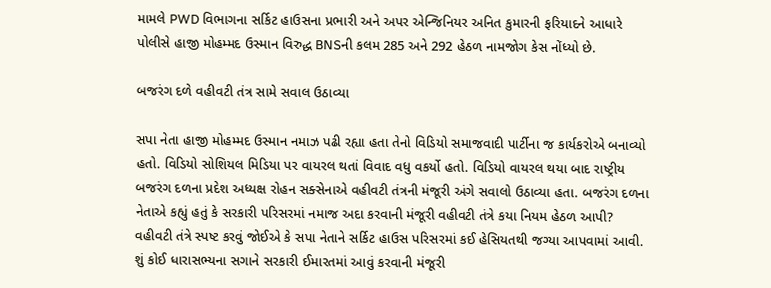મામલે PWD વિભાગના સર્કિટ હાઉસના પ્રભારી અને અપર એન્જિનિયર અનિત કુમારની ફરિયાદને આધારે પોલીસે હાજી મોહમ્મદ ઉસ્માન વિરુદ્ધ BNSની કલમ 285 અને 292 હેઠળ નામજોગ કેસ નોંધ્યો છે.

બજરંગ દળે વહીવટી તંત્ર સામે સવાલ ઉઠાવ્યા

સપા નેતા હાજી મોહમ્મદ ઉસ્માન નમાઝ પઢી રહ્યા હતા તેનો વિડિયો સમાજવાદી પાર્ટીના જ કાર્યકરોએ બનાવ્યો હતો. વિડિયો સોશિયલ મિડિયા પર વાયરલ થતાં વિવાદ વધુ વકર્યો હતો. વિડિયો વાયરલ થયા બાદ રાષ્ટ્રીય બજરંગ દળના પ્રદેશ અધ્યક્ષ રોહન સક્સેનાએ વહીવટી તંત્રની મંજૂરી અંગે સવાલો ઉઠાવ્યા હતા. બજરંગ દળના નેતાએ કહ્યું હતું કે સરકારી પરિસરમાં નમાજ અદા કરવાની મંજૂરી વહીવટી તંત્રે કયા નિયમ હેઠળ આપી? વહીવટી તંત્રે સ્પષ્ટ કરવું જોઈએ કે સપા નેતાને સર્કિટ હાઉસ પરિસરમાં કઈ હેસિયતથી જગ્યા આપવામાં આવી. શું કોઈ ધારાસભ્યના સગાને સરકારી ઈમારતમાં આવું કરવાની મંજૂરી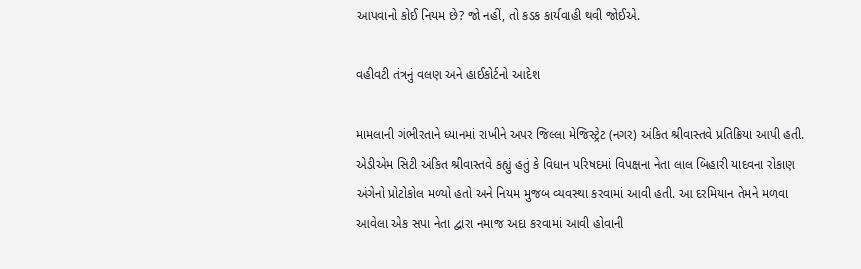આપવાનો કોઈ નિયમ છે? જો નહીં, તો કડક કાર્યવાહી થવી જોઈએ.

વહીવટી તંત્રનું વલણ અને હાઈકોર્ટનો આદેશ

મામલાની ગંભીરતાને ધ્યાનમાં રાખીને અપર જિલ્લા મેજિસ્ટ્રેટ (નગર) અંકિત શ્રીવાસ્તવે પ્રતિક્રિયા આપી હતી. એડીએમ સિટી અંકિત શ્રીવાસ્તવે કહ્યું હતું કે વિધાન પરિષદમાં વિપક્ષના નેતા લાલ બિહારી યાદવના રોકાણ અંગેનો પ્રોટોકોલ મળ્યો હતો અને નિયમ મુજબ વ્યવસ્થા કરવામાં આવી હતી. આ દરમિયાન તેમને મળવા આવેલા એક સપા નેતા દ્વારા નમાજ અદા કરવામાં આવી હોવાની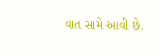વાત સામે આવી છે.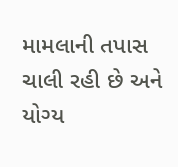મામલાની તપાસ ચાલી રહી છે અને યોગ્ય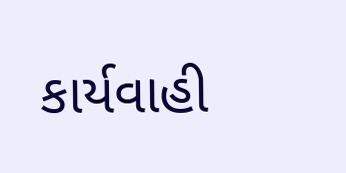કાર્યવાહી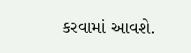કરવામાં આવશે.